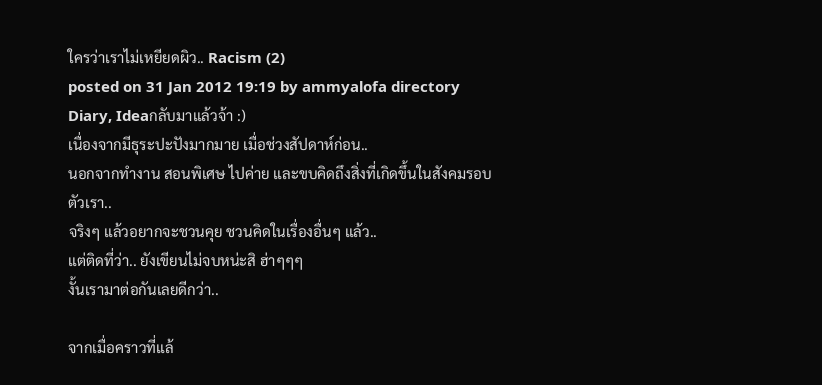ใครว่าเราไม่เหยียดผิว.. Racism (2)
posted on 31 Jan 2012 19:19 by ammyalofa directory Diary, Ideaกลับมาแล้วจ้า :)
เนื่องจากมีธุระปะปังมากมาย เมื่อช่วงสัปดาห์ก่อน..
นอกจากทำงาน สอนพิเศษ ไปค่าย และขบคิดถึงสิ่งที่เกิดขึ้นในสังคมรอบตัวเรา..
จริงๆ แล้วอยากจะชวนคุย ชวนคิดในเรื่องอื่นๆ แล้ว..
แต่ติดที่ว่า.. ยังเขียนไม่จบหน่ะสิ ฮ่าๆๆๆ
งั้นเรามาต่อกันเลยดีกว่า..

จากเมื่อคราวที่แล้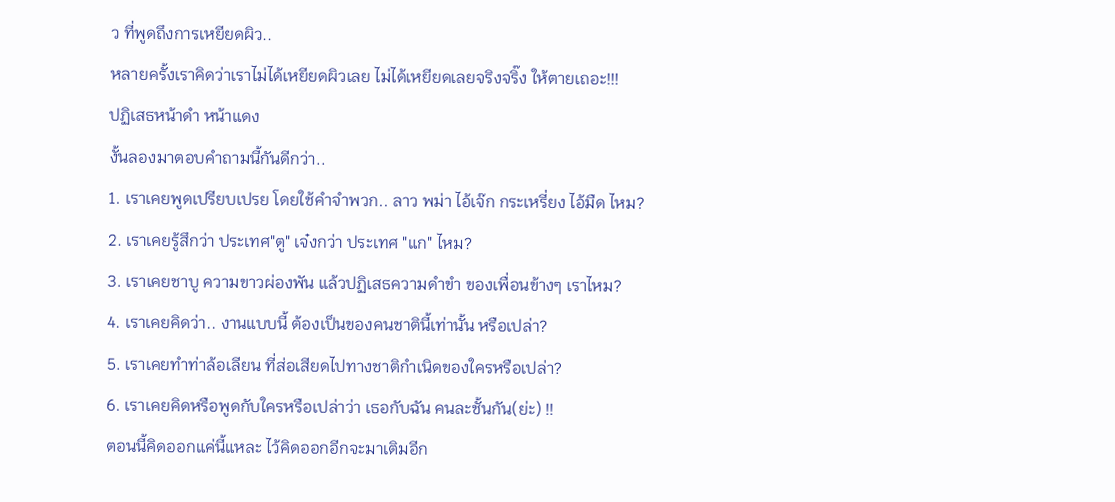ว ที่พูดถึงการเหยียดผิว..
หลายครั้งเราคิดว่าเราไม่ได้เหยียดผิวเลย ไม่ได้เหยียดเลยจริงจริ๊ง ให้ตายเถอะ!!!
ปฏิเสธหน้าดำ หน้าแดง
งั้นลองมาตอบคำถามนี้กันดีกว่า..
1. เราเคยพูดเปรียบเปรย โดยใช้คำจำพวก.. ลาว พม่า ไอ้เจ๊ก กระเหรี่ยง ไอ้มืด ไหม?
2. เราเคยรู้สึกว่า ประเทศ"ตู" เจ๋งกว่า ประเทศ "แก" ไหม?
3. เราเคยชาบู ความขาวผ่องพัน แล้วปฏิเสธความดำขำ ของเพื่อนข้างๆ เราไหม?
4. เราเคยคิดว่า.. งานแบบนี้ ต้องเป็นของคนชาตินี้เท่านั้น หรือเปล่า?
5. เราเคยทำท่าล้อเลียน ที่ส่อเสียดไปทางชาติกำเนิดของใครหรือเปล่า?
6. เราเคยคิดหรือพูดกับใครหรือเปล่าว่า เธอกับฉัน คนละชั้นกัน(ย่ะ) !!
ตอนนี้คิดออกแค่นี้แหละ ไว้คิดออกอีกจะมาเติมอีก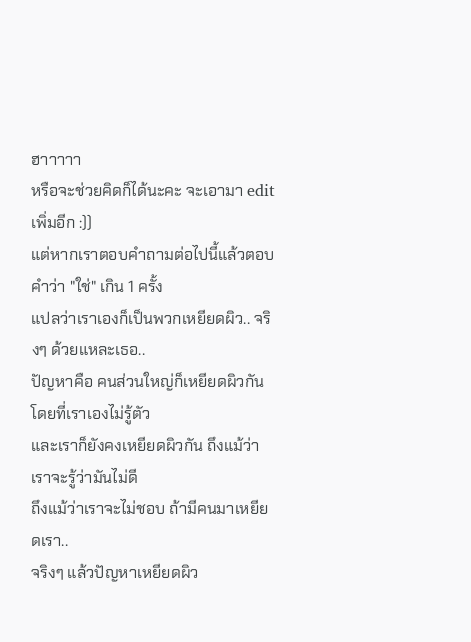ฮาาาาา
หรือจะช่วยคิดก็ได้นะคะ จะเอามา edit เพิ่มอีก :))
แต่หากเราตอบคำถามต่อไปนี้แล้วตอบคำว่า "ใช่" เกิน 1 ครั้ง
แปลว่าเราเองก็เป็นพวกเหยียดผิว.. จริงๆ ด้วยแหละเธอ..
ปัญหาคือ คนส่วนใหญ่ก็เหยียดผิวกัน โดยที่เราเองไม่รู้ตัว
และเราก็ยังคงเหยียดผิวกัน ถึงแม้ว่าเราจะรู้ว่ามันไม่ดี
ถึงแม้ว่าเราจะไม่ชอบ ถ้ามีคนมาเหยียดเรา..
จริงๆ แล้วปัญหาเหยียดผิว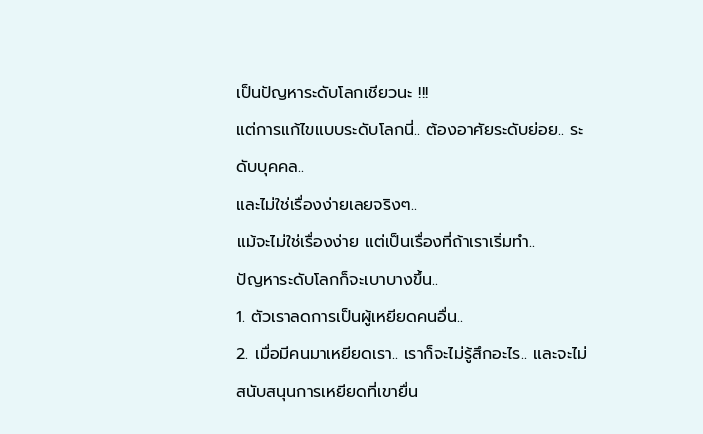เป็นปัญหาระดับโลกเชียวนะ !!!
แต่การแก้ไขแบบระดับโลกนี่.. ต้องอาศัยระดับย่อย.. ระดับบุคคล..
และไม่ใช่เรื่องง่ายเลยจริงๆ..
แม้จะไม่ใช่เรื่องง่าย แต่เป็นเรื่องที่ถ้าเราเริ่มทำ..
ปัญหาระดับโลกก็จะเบาบางขึ้น..
1. ตัวเราลดการเป็นผู้เหยียดคนอื่น..
2. เมื่อมีคนมาเหยียดเรา.. เราก็จะไม่รู้สึกอะไร.. และจะไม่สนับสนุนการเหยียดที่เขายื่น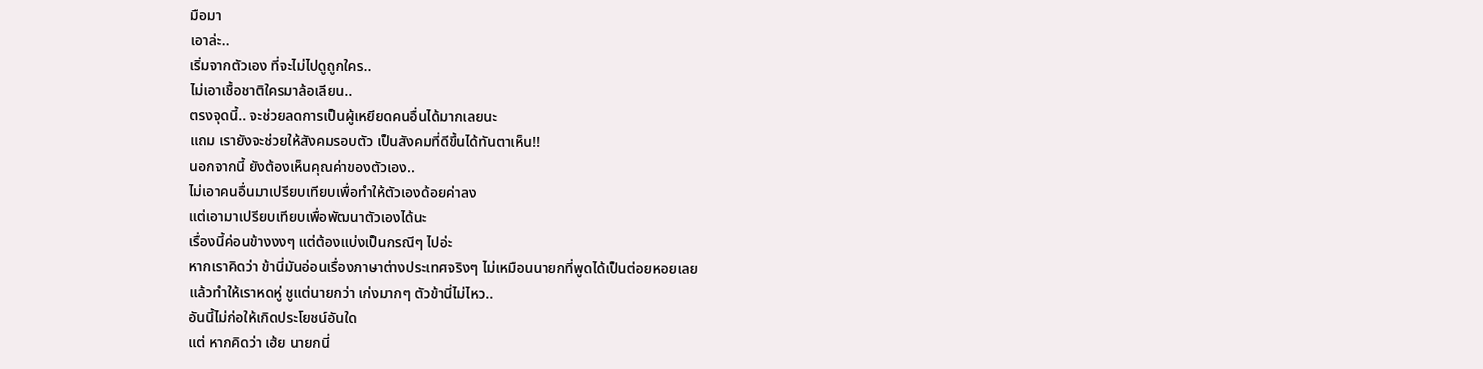มือมา
เอาล่ะ..
เริ่มจากตัวเอง ที่จะไม่ไปดูถูกใคร..
ไม่เอาเชื้อชาติใครมาล้อเลียน..
ตรงจุดนี้.. จะช่วยลดการเป็นผู้เหยียดคนอื่นได้มากเลยนะ
แถม เรายังจะช่วยให้สังคมรอบตัว เป็นสังคมที่ดีขึ้นได้ทันตาเห็น!!
นอกจากนี้ ยังต้องเห็นคุณค่าของตัวเอง..
ไม่เอาคนอื่นมาเปรียบเทียบเพื่อทำให้ตัวเองด้อยค่าลง
แต่เอามาเปรียบเทียบเพื่อพัฒนาตัวเองได้นะ
เรื่องนี้ค่อนข้างงงๆ แต่ต้องแบ่งเป็นกรณีๆ ไปอ่ะ
หากเราคิดว่า ข้านี่มันอ่อนเรื่องภาษาต่างประเทศจริงๆ ไม่เหมือนนายกที่พูดได้เป็นต่อยหอยเลย
แล้วทำให้เราหดหู่ ชูแต่นายกว่า เก่งมากๆ ตัวข้านี่ไม่ไหว..
อันนี้ไม่ก่อให้เกิดประโยชน์อันใด
แต่ หากคิดว่า เฮ้ย นายกนี่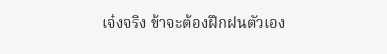เจ๋งจริง ข้าจะต้องฝึกฝนตัวเอง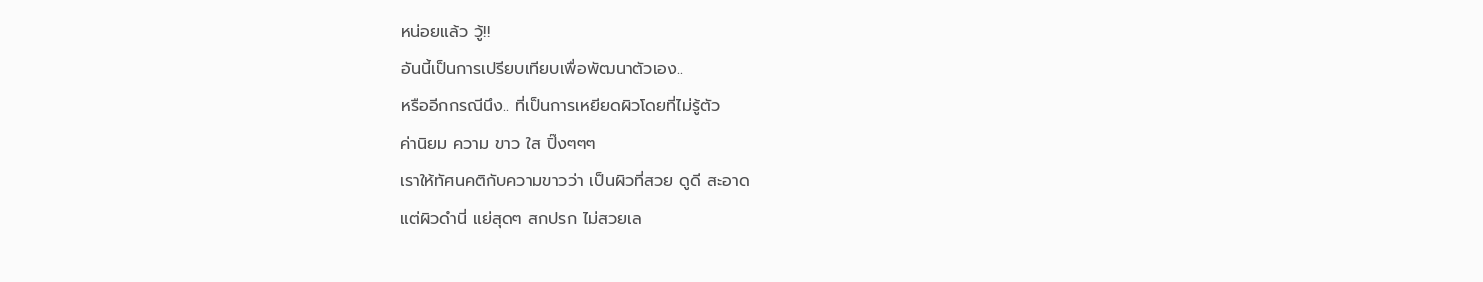หน่อยแล้ว วู้!!
อันนี้เป็นการเปรียบเทียบเพื่อพัฒนาตัวเอง..
หรืออีกกรณีนึง.. ที่เป็นการเหยียดผิวโดยที่ไม่รู้ตัว
ค่านิยม ความ ขาว ใส ปิ๊งๆๆๆ
เราให้ทัศนคติกับความขาวว่า เป็นผิวที่สวย ดูดี สะอาด
แต่ผิวดำนี่ แย่สุดๆ สกปรก ไม่สวยเล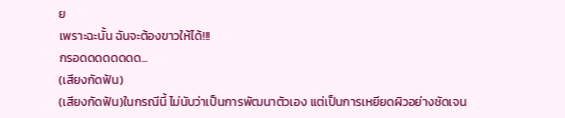ย
เพราะฉะนั้น ฉันจะต้องขาวให้ได้!!!
กรอดดดดดดดด...
(เสียงกัดฟัน)
(เสียงกัดฟัน)ในกรณีนี้ ไม่นับว่าเป็นการพัฒนาตัวเอง แต่เป็นการเหยียดผิวอย่างชัดเจน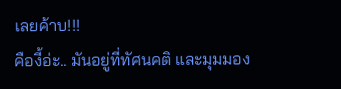เลยค้าบ!!!
คืองี้อ่ะ.. มันอยู่ที่ทัศนคติ และมุมมอง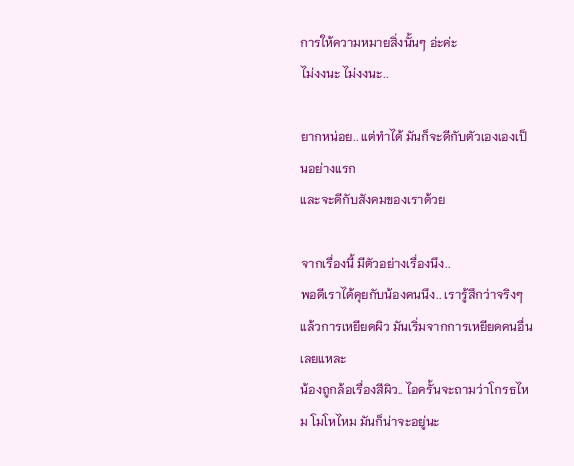การให้ความหมายสิ่งนั้นๆ อ่ะค่ะ
ไม่งงนะ ไม่งงนะ..

ยากหน่อย.. แต่ทำได้ มันก็จะดีกับตัวเองเองเป็นอย่างแรก
และจะดีกับสังคมของเราด้วย

จากเรื่องนี้ มีตัวอย่างเรื่องนึง..
พอดีเราได้คุยกับน้องคนนึง.. เรารู้สึกว่าจริงๆ แล้วการเหยียดผิว มันเริ่มจากการเหยียดคนอื่นเลยแหละ
น้องถูกล้อเรื่องสีผิว.. ไอครั้นจะถามว่าโกรธไหม โมโหไหม มันก็น่าจะอยู่นะ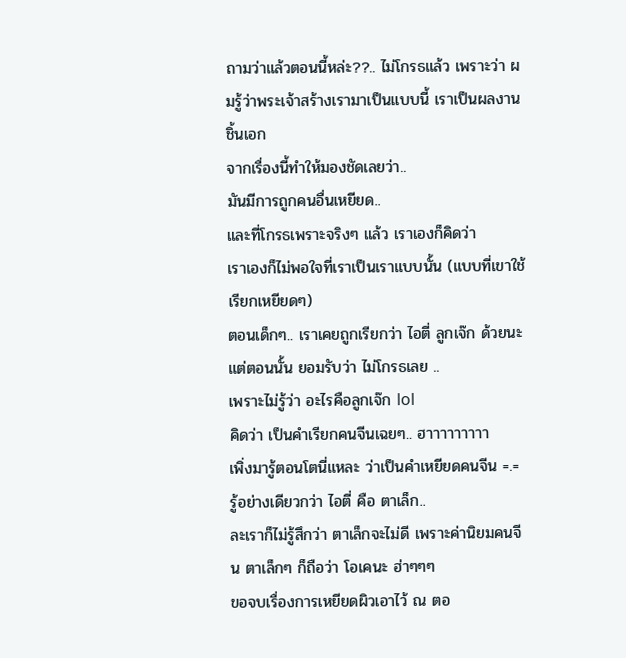ถามว่าแล้วตอนนี้หล่ะ??.. ไม่โกรธแล้ว เพราะว่า ผมรู้ว่าพระเจ้าสร้างเรามาเป็นแบบนี้ เราเป็นผลงานชิ้นเอก
จากเรื่องนี้ทำให้มองชัดเลยว่า..
มันมีการถูกคนอื่นเหยียด..
และที่โกรธเพราะจริงๆ แล้ว เราเองก็คิดว่า
เราเองก็ไม่พอใจที่เราเป็นเราแบบนั้น (แบบที่เขาใช้เรียกเหยียดๆ)
ตอนเด็กๆ.. เราเคยถูกเรียกว่า ไอตี่ ลูกเจ๊ก ด้วยนะ
แต่ตอนนั้น ยอมรับว่า ไม่โกรธเลย ..
เพราะไม่รู้ว่า อะไรคือลูกเจ๊ก lol
คิดว่า เป็นคำเรียกคนจีนเฉยๆ.. ฮาาาาาาาาา
เพิ่งมารู้ตอนโตนี่แหละ ว่าเป็นคำเหยียดคนจีน =.=
รู้อย่างเดียวกว่า ไอตี่ คือ ตาเล็ก..
ละเราก็ไม่รู้สึกว่า ตาเล็กจะไม่ดี เพราะค่านิยมคนจีน ตาเล็กๆ ก็ถือว่า โอเคนะ ฮ่าๆๆๆ
ขอจบเรื่องการเหยียดผิวเอาไว้ ณ ตอ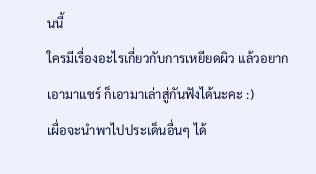นนี้
ใครมีเรื่องอะไรเกี่ยวกับการเหยียดผิว แล้วอยากเอามาแชร์ ก็เอามาเล่าสู่กันฟังได้นะคะ :)
เผื่อจะนำพาไปประเด็นอื่นๆ ได้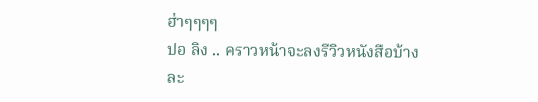ฮ่าๆๆๆๆ
ปอ ลิง .. คราวหน้าจะลงรีวิวหนังสือบ้างละ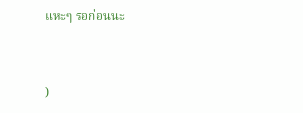แหะๆ รอก่อนนะ


)